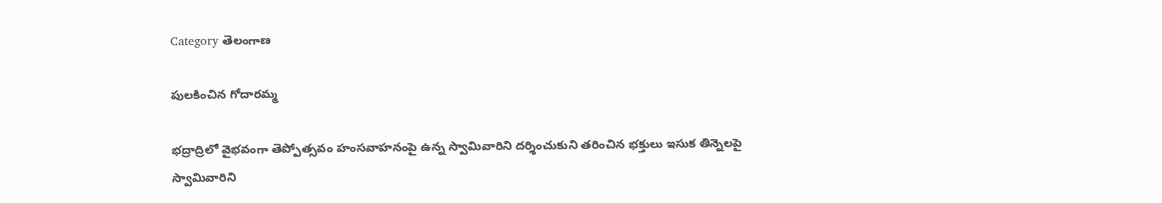Category తెలంగాణ

పులకించిన గోదారమ్మ

భద్రాద్రిలో వైభవంగా తెప్పోత్సవం హంసవాహనంపై ఉన్న స్వామివారిని దర్శించుకుని తరించిన భక్తులు ఇసుక తిన్నెలపై స్వామివారిని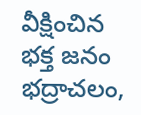వీక్షించిన భక్త జనం భద్రాచలం,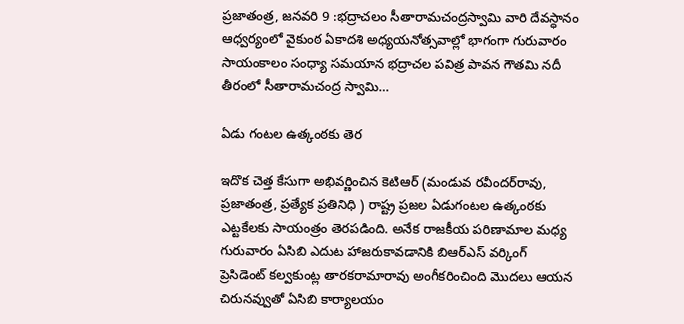ప్రజాతంత్ర, జనవరి 9 :భద్రాచలం సీతారామచంద్రస్వామి వారి దేవస్ధానం ఆధ్వర్యంలో వైకుంఠ ఏకాదశి అధ్యయనోత్సవాల్లో భాగంగా గురువారం సాయంకాలం సంధ్యా సమయాన భద్రాచల పవిత్ర పావన గౌతమి నదీ తీరంలో సీతారామచంద్ర స్వామి…

ఏడు గంటల ఉత్కంఠకు తెర

ఇదొక చెత్త కేసుగా అభివ‌ర్ణించిన కెటిఆర్ (మండువ రవీందర్‌రావు, ప్రజాతంత్ర‌, ప్ర‌త్యేక ప్ర‌తినిధి ) రాష్ట్ర ప్రజల ఏడుగంటల ఉత్కంఠకు ఎట్ట‌కేల‌కు సాయంత్రం తెరపడింది. అనేక రాజకీయ పరిణామాల మధ్య‌ గురువారం ఏసిబి ఎదుట హాజరుకావడానికి బిఆర్ఎస్ వర్కింగ్ ప్రెసిడెంట్‌ ‌కల్వకుంట్ల తారకరామారావు అంగీకరించింది మొదలు ఆయన చిరునవ్వుతో ఏసిబి కార్యాలయం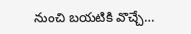నుంచి బయటికి వొచ్చే…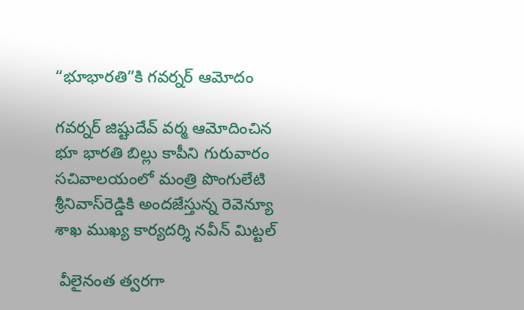“భూభార‌తి”కి గ‌వ‌ర్న‌ర్ ఆమోదం

గ‌వ‌ర్న‌ర్ జిష్టుదేవ్ వ‌ర్మ ఆమోదించిన భూ భార‌తి బిల్లు కాపీని గురువారం స‌చివాల‌యంలో మంత్రి పొంగులేటి శ్రీనివాస్‌రెడ్డికి అంద‌జేస్తున్న‌ రెవెన్యూ శాఖ ముఖ్య కార్య‌ద‌ర్శి న‌వీన్ మిట్ట‌ల్

 వీలైనంత త్వ‌ర‌గా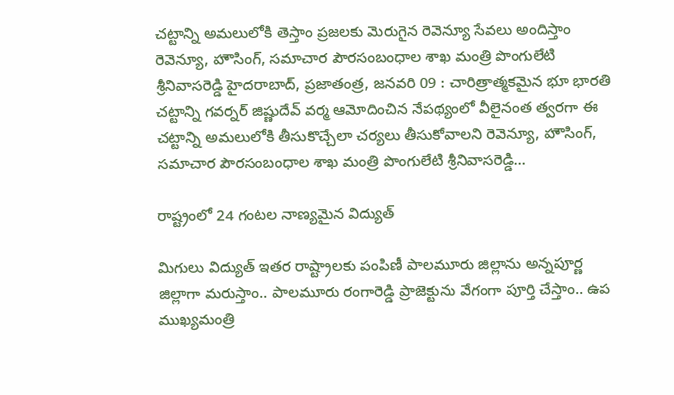చ‌ట్టాన్ని అమ‌లులోకి తెస్తాం ప్ర‌జ‌ల‌కు మెరుగైన రెవెన్యూ సేవ‌లు అందిస్తాం  రెవెన్యూ, హౌసింగ్‌, స‌మాచార పౌర‌సంబంధాల శాఖ మంత్రి పొంగులేటి శ్రీ‌నివాస‌రెడ్డి హైద‌రాబాద్, ప్రజాతంత్ర, జనవరి 09 : చారిత్రాత్మ‌క‌మైన‌ భూ భారతి చ‌ట్టాన్ని గ‌వ‌ర్న‌ర్ జిష్ణుదేవ్ వ‌ర్మ ఆమోదించిన నేప‌థ్యంలో వీలైనంత త్వ‌ర‌గా ఈ చ‌ట్టాన్ని అమ‌లులోకి తీసుకొచ్చేలా చ‌ర్య‌లు తీసుకోవాల‌ని రెవెన్యూ, హౌసింగ్‌, స‌మాచార పౌర‌సంబంధాల శాఖ మంత్రి పొంగులేటి శ్రీ‌నివాస‌రెడ్డి…

రాష్ట్రంలో 24 గంటల నాణ్యమైన విద్యుత్‌

మిగులు విద్యుత్‌ ఇతర రాష్ట్రాలకు పంపిణీ పాలమూరు జిల్లాను అన్నపూర్ణ జిల్లాగా మ‌రుస్తాం.. పాలమూరు రంగారెడ్డి ప్రాజెక్టును వేగంగా పూర్తి చేస్తాం.. ఉప ముఖ్యమంత్రి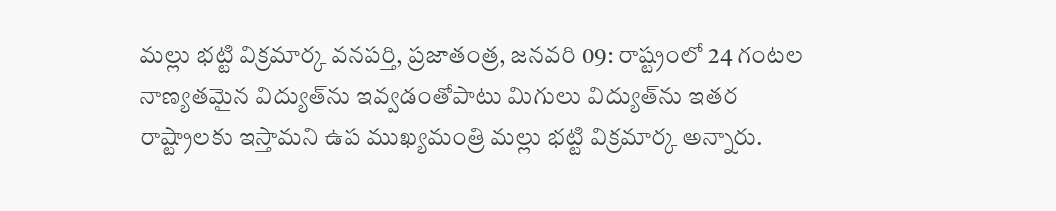మల్లు భట్టి విక్రమార్క వనపర్తి, ప్రజాతంత్ర, జనవరి 09: రాష్ట్రంలో 24 గంటల నాణ్యతమైన విద్యుత్‌ను ఇవ్వడంతోపాటు మిగులు విద్యుత్‌ను ఇతర రాష్ట్రాలకు ఇస్తామని ఉప ముఖ్యమంత్రి మల్లు భట్టి విక్రమార్క అన్నారు.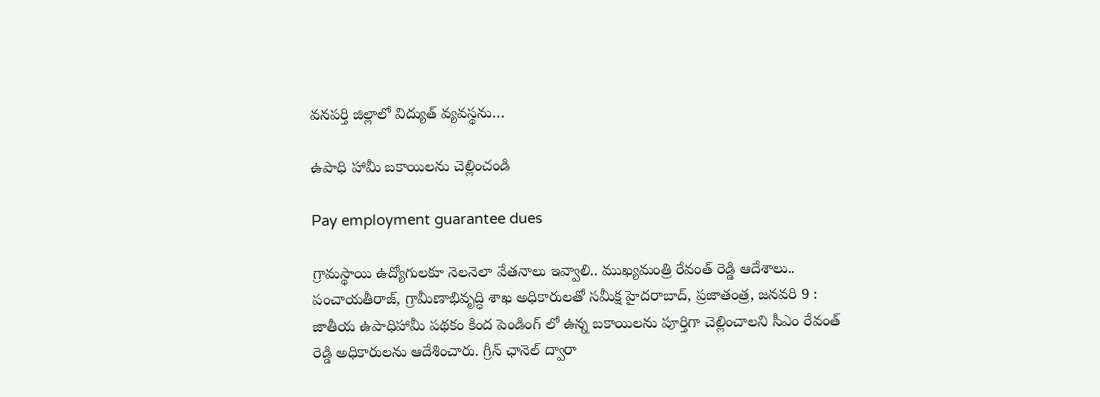వనపర్తి జిల్లాలో విద్యుత్ వ్యవస్థను…

ఉపాధి హామీ బ‌కాయిల‌ను చెల్లించండి

Pay employment guarantee dues

గ్రామ‌స్థాయి ఉద్యోగుల‌కూ నెల‌నెలా వేత‌నాలు ఇవ్వాలి.. ముఖ్య‌మంత్రి రేవంత్ రెడ్డి ఆదేశాలు.. పంచాయతీరాజ్, గ్రామీణాభివృద్ధి శాఖ అధికారులతో సమీక్ష హైద‌రాబాద్‌, ప్ర‌జాతంత్ర‌, జ‌న‌వ‌రి 9 :  జాతీయ ఉపాధిహామీ పథకం కింద పెండింగ్ లో ఉన్న బకాయిలను పూర్తిగా చెల్లించాలని సీఎం రేవంత్ రెడ్డి అధికారుల‌ను ఆదేశించారు. గ్రీన్ ఛానెల్ ద్వారా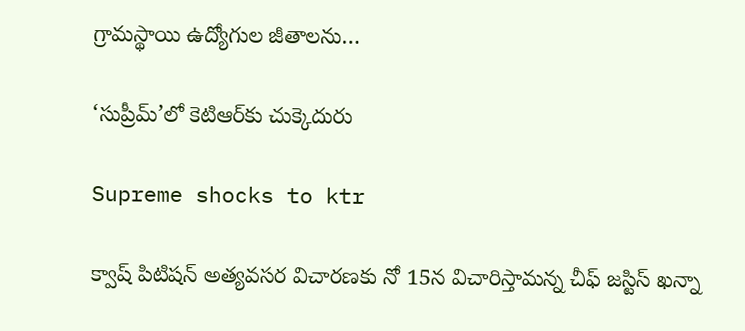గ్రామస్థాయి ఉద్యోగుల జీతాలను…

‘సుప్రీమ్‌’లో కెటిఆర్‌కు చుక్కెదురు

Supreme shocks to ktr

క్వాష్‌ ‌పిటిషన్‌ అత్యవసర విచారణకు నో 15న విచారిస్తామన్న చీఫ్‌ ‌జస్టిస్‌ ‌ఖన్నా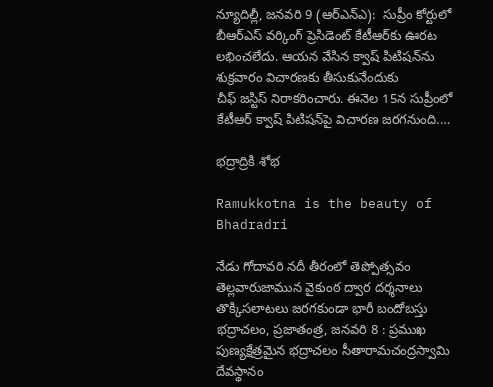న్యూదిల్లీ, జనవరి 9 (ఆర్‌ఎన్‌ఎ):  సుప్రీం కోర్టులో బీఆర్‌ఎస్‌ ‌వర్కింగ్‌ ‌ప్రెసిడెంట్‌ ‌కేటీఆర్‌కు ఊరట లభించలేదు. ఆయన వేసిన క్వాష్‌ ‌పిటిషన్‌ను శుక్రవారం విచారణకు తీసుకునేందుకు చీఫ్‌ ‌జస్టిస్‌ ‌నిరాకరించారు. ఈనెల 15న సుప్రీంలో కేటీఆర్‌ ‌క్వాష్‌ ‌పిటిషన్‌పై విచారణ జరగనుంది.…

భద్రాద్రికి శోభ

Ramukkotna is the beauty of Bhadradri

నేడు గోదావరి నదీ తీరంలో తెప్పోత్సవం తెల్లవారుజామున వైకుంఠ ద్వార దర్శనాలు తొక్కిస‌లాట‌లు జ‌ర‌గ‌కుండా భారీ బందోబ‌స్తు భద్రాచలం, ప్రజాతంత్ర, జనవరి 8 : ప్రముఖ పుణ్యక్షేత్రమైన భద్రాచలం సీతారామచంద్రస్వామి దేవస్థానం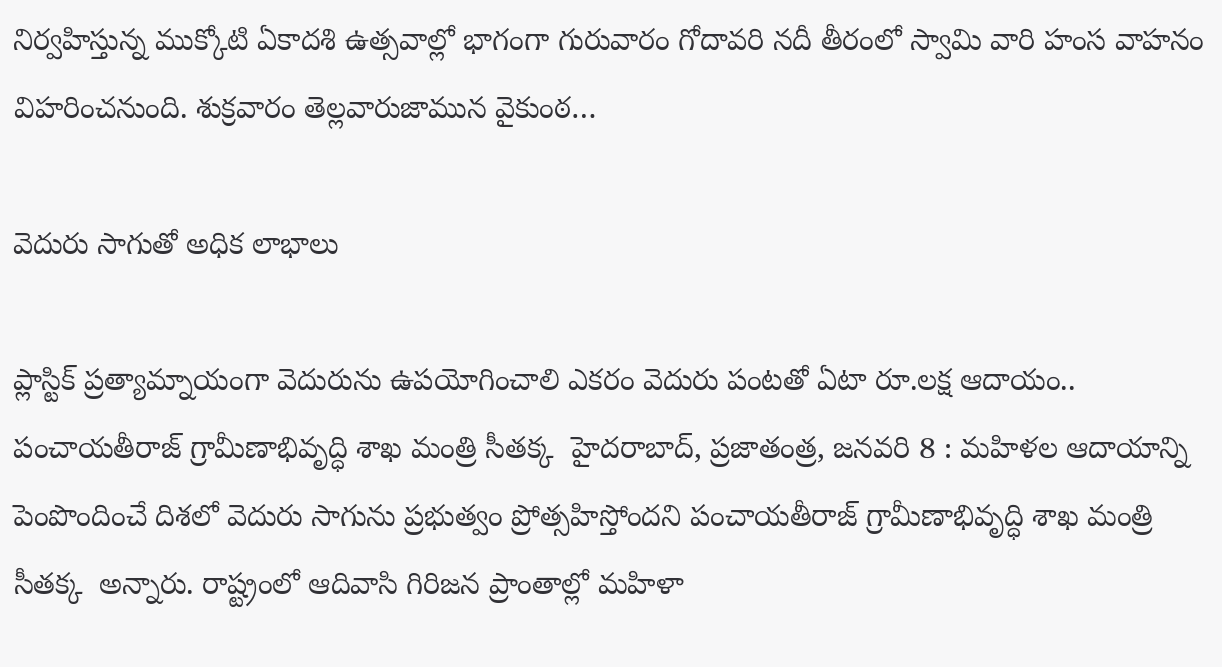నిర్వహిస్తున్న ముక్కోటి ఏకాదశి ఉత్సవాల్లో భాగంగా గురువారం గోదావరి నదీ తీరంలో స్వామి వారి హంస వాహనం విహరించనుంది. శుక్రవారం తెల్లవారుజామున వైకుంఠ…

వెదురు సాగుతో అధిక‌ లాభాలు

ప్లాస్టిక్ ప్ర‌త్యామ్నాయంగా వెదురును ఉప‌యోగించాలి ఎక‌రం వెదురు పంట‌తో ఏటా రూ.ల‌క్ష ఆదాయం.. పంచాయతీరాజ్ గ్రామీణాభివృద్ధి శాఖ మంత్రి సీతక్క  హైద‌రాబాద్‌, ప్ర‌జాతంత్ర‌, జ‌న‌వ‌రి 8 : మహిళల ఆదాయాన్ని పెంపొందించే దిశలో వెదురు సాగును ప్ర‌భుత్వం ప్రోత్స‌హిస్తోంద‌ని పంచాయతీరాజ్ గ్రామీణాభివృద్ధి శాఖ మంత్రి సీతక్క  అన్నారు. రాష్ట్రంలో ఆదివాసి గిరిజన ప్రాంతాల్లో మహిళా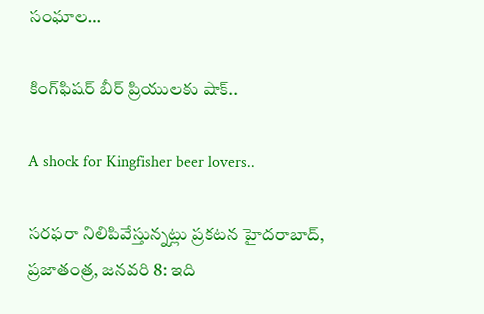సంఘాల…

కింగ్‌ఫిషర్‌ బీర్‌ ప్రియులకు షాక్‌..

A shock for Kingfisher beer lovers..

స‌ర‌ఫ‌రా నిలిపివేస్తున్న‌ట్లు ప్ర‌క‌ట‌న‌ హైదరాబాద్‌, ప్రజాతంత్ర, జనవరి 8: ఇది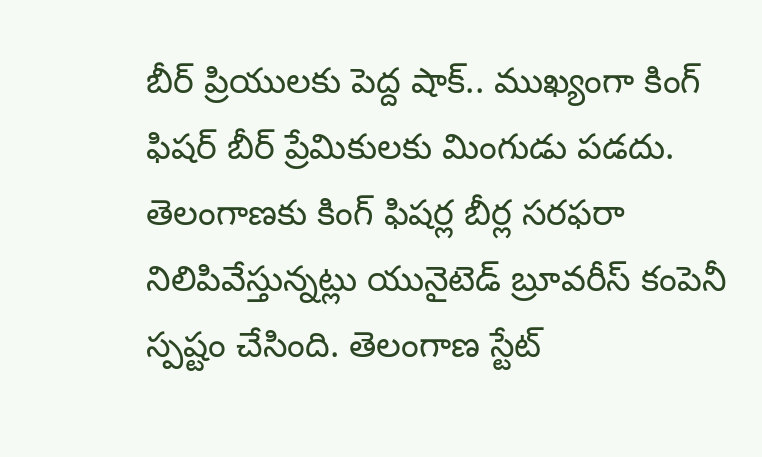బీర్‌ ప్రియులకు పెద్ద షాక్‌.. ముఖ్యంగా కింగ్ ఫిష‌ర్‌ బీర్ ప్రేమికులకు మింగుడు పడదు. తెలంగాణకు కింగ్‌ ఫిషర్ల బీర్ల సరఫరా నిలిపివేస్తున్నట్లు యునైటెడ్‌ బ్రూవరీస్‌ కంపెనీ స్పష్టం చేసింది. తెలంగాణ స్టేట్‌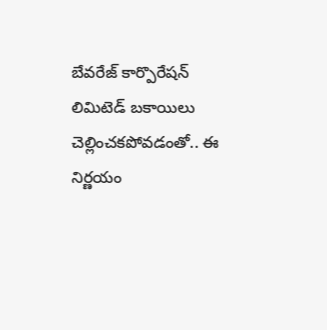బేవరేజ్‌ కార్పొరేషన్‌ లిమిటెడ్‌ బకాయిలు చెల్లించకపోవడంతో.. ఈ నిర్ణయం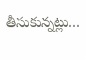తీసుకున్నట్లు…